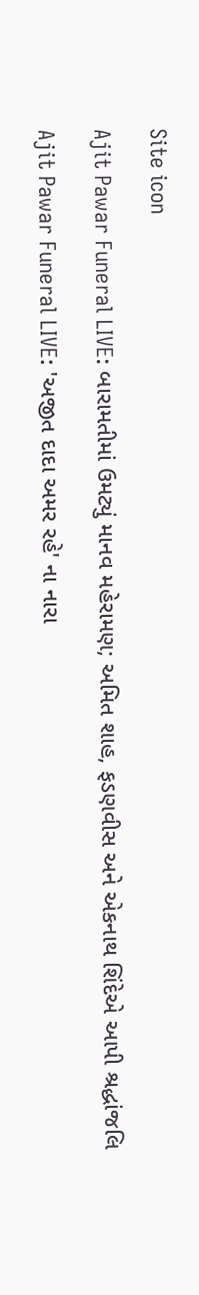Site icon

Ajit Pawar Funeral LIVE: બારામતીમાં ઉમટ્યું માનવ મહેરામણ; અમિત શાહ, ફડણવીસ અને એકનાથ શિંદેએ આપી શ્રદ્ધાંજલિ

Ajit Pawar Funeral LIVE: 'અજીત દાદા અમર રહે' ના નારા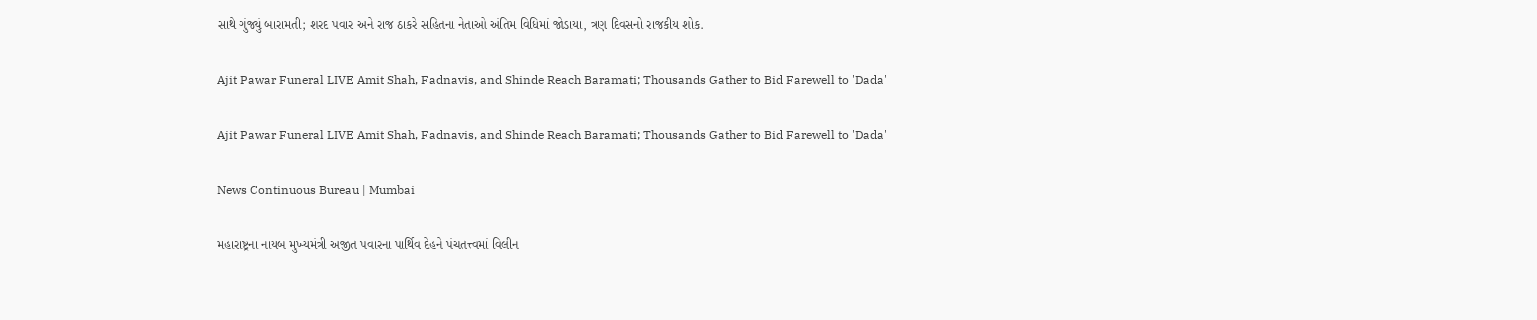સાથે ગુંજ્યું બારામતી; શરદ પવાર અને રાજ ઠાકરે સહિતના નેતાઓ અંતિમ વિધિમાં જોડાયા, ત્રણ દિવસનો રાજકીય શોક.

Ajit Pawar Funeral LIVE Amit Shah, Fadnavis, and Shinde Reach Baramati; Thousands Gather to Bid Farewell to 'Dada'

Ajit Pawar Funeral LIVE Amit Shah, Fadnavis, and Shinde Reach Baramati; Thousands Gather to Bid Farewell to 'Dada'

News Continuous Bureau | Mumbai

મહારાષ્ટ્રના નાયબ મુખ્યમંત્રી અજીત પવારના પાર્થિવ દેહને પંચતત્ત્વમાં વિલીન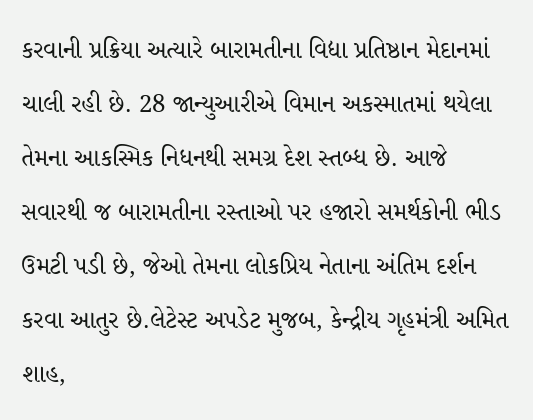કરવાની પ્રક્રિયા અત્યારે બારામતીના વિદ્યા પ્રતિષ્ઠાન મેદાનમાં ચાલી રહી છે. 28 જાન્યુઆરીએ વિમાન અકસ્માતમાં થયેલા તેમના આકસ્મિક નિધનથી સમગ્ર દેશ સ્તબ્ધ છે. આજે સવારથી જ બારામતીના રસ્તાઓ પર હજારો સમર્થકોની ભીડ ઉમટી પડી છે, જેઓ તેમના લોકપ્રિય નેતાના અંતિમ દર્શન કરવા આતુર છે.લેટેસ્ટ અપડેટ મુજબ, કેન્દ્રીય ગૃહમંત્રી અમિત શાહ,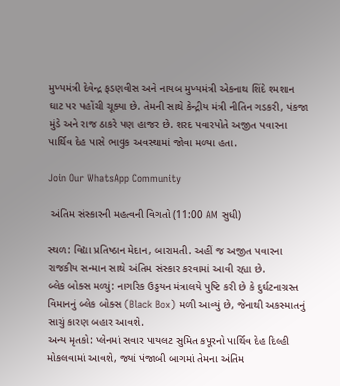મુખ્યમંત્રી દેવેન્દ્ર ફડણવીસ અને નાયબ મુખ્યમંત્રી એકનાથ શિંદે શ્મશાન ઘાટ પર પહોંચી ચૂક્યા છે. તેમની સાથે કેન્દ્રીય મંત્રી નીતિન ગડકરી, પંકજા મુંડે અને રાજ ઠાકરે પણ હાજર છે. શરદ પવારપોતે અજીત પવારના પાર્થિવ દેહ પાસે ભાવુક અવસ્થામાં જોવા મળ્યા હતા.

Join Our WhatsApp Community

 અંતિમ સંસ્કારની મહત્વની વિગતો (11:00 AM સુધી)

સ્થળ: વિદ્યા પ્રતિષ્ઠાન મેદાન, બારામતી. અહીં જ અજીત પવારના રાજકીય સન્માન સાથે અંતિમ સંસ્કાર કરવામાં આવી રહ્યા છે.
બ્લેક બોક્સ મળ્યું: નાગરિક ઉડ્ડયન મંત્રાલયે પુષ્ટિ કરી છે કે દુર્ઘટનાગ્રસ્ત વિમાનનું બ્લેક બોક્સ (Black Box) મળી આવ્યું છે, જેનાથી અકસ્માતનું સાચું કારણ બહાર આવશે.
અન્ય મૃતકો: પ્લેનમાં સવાર પાયલટ સુમિત કપૂરનો પાર્થિવ દેહ દિલ્હી મોકલવામાં આવશે, જ્યાં પંજાબી બાગમાં તેમના અંતિમ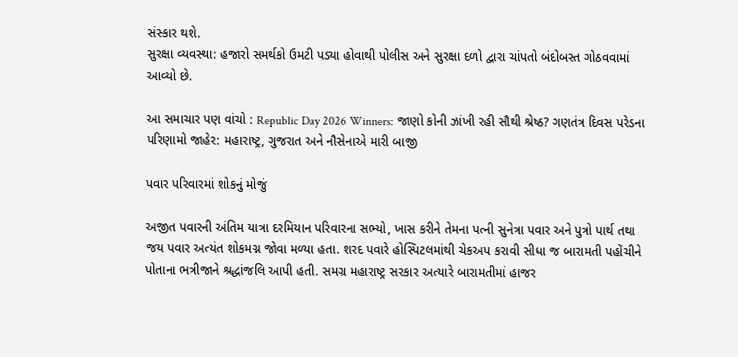સંસ્કાર થશે.
સુરક્ષા વ્યવસ્થા: હજારો સમર્થકો ઉમટી પડ્યા હોવાથી પોલીસ અને સુરક્ષા દળો દ્વારા ચાંપતો બંદોબસ્ત ગોઠવવામાં આવ્યો છે.

આ સમાચાર પણ વાંચો : Republic Day 2026 Winners: જાણો કોની ઝાંખી રહી સૌથી શ્રેષ્ઠ? ગણતંત્ર દિવસ પરેડના પરિણામો જાહેર: મહારાષ્ટ્ર, ગુજરાત અને નૌસેનાએ મારી બાજી

પવાર પરિવારમાં શોકનું મોજું

અજીત પવારની અંતિમ યાત્રા દરમિયાન પરિવારના સભ્યો, ખાસ કરીને તેમના પત્ની સુનેત્રા પવાર અને પુત્રો પાર્થ તથા જય પવાર અત્યંત શોકમગ્ન જોવા મળ્યા હતા. શરદ પવારે હોસ્પિટલમાંથી ચેકઅપ કરાવી સીધા જ બારામતી પહોંચીને પોતાના ભત્રીજાને શ્રદ્ધાંજલિ આપી હતી. સમગ્ર મહારાષ્ટ્ર સરકાર અત્યારે બારામતીમાં હાજર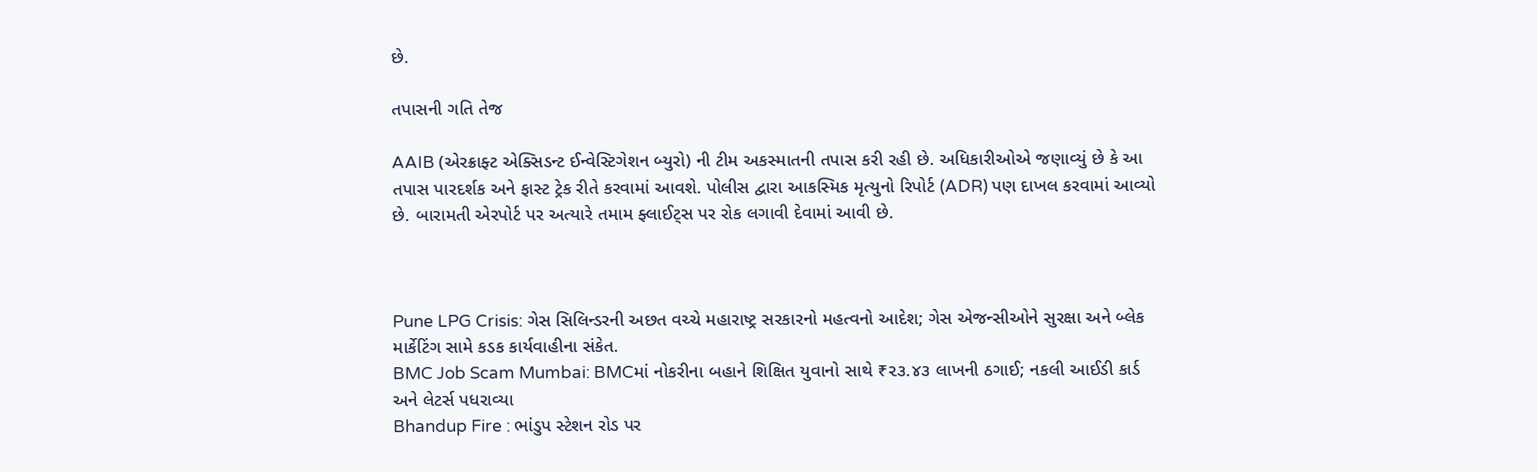છે.

તપાસની ગતિ તેજ

AAIB (એરક્રાફ્ટ એક્સિડન્ટ ઈન્વેસ્ટિગેશન બ્યુરો) ની ટીમ અકસ્માતની તપાસ કરી રહી છે. અધિકારીઓએ જણાવ્યું છે કે આ તપાસ પારદર્શક અને ફાસ્ટ ટ્રેક રીતે કરવામાં આવશે. પોલીસ દ્વારા આકસ્મિક મૃત્યુનો રિપોર્ટ (ADR) પણ દાખલ કરવામાં આવ્યો છે. બારામતી એરપોર્ટ પર અત્યારે તમામ ફ્લાઈટ્સ પર રોક લગાવી દેવામાં આવી છે.



Pune LPG Crisis: ગેસ સિલિન્ડરની અછત વચ્ચે મહારાષ્ટ્ર સરકારનો મહત્વનો આદેશ; ગેસ એજન્સીઓને સુરક્ષા અને બ્લેક માર્કેટિંગ સામે કડક કાર્યવાહીના સંકેત.
BMC Job Scam Mumbai: BMCમાં નોકરીના બહાને શિક્ષિત યુવાનો સાથે ₹૨૩.૪૩ લાખની ઠગાઈ; નકલી આઈડી કાર્ડ અને લેટર્સ પધરાવ્યા
Bhandup Fire : ભાંડુપ સ્ટેશન રોડ પર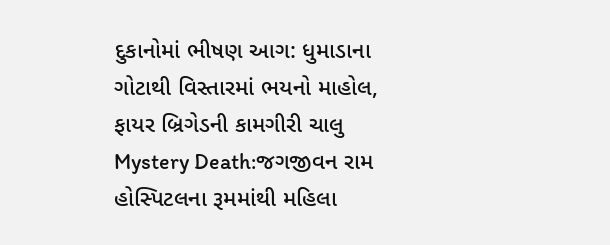દુકાનોમાં ભીષણ આગ: ધુમાડાના ગોટાથી વિસ્તારમાં ભયનો માહોલ, ફાયર બ્રિગેડની કામગીરી ચાલુ
Mystery Death:જગજીવન રામ હોસ્પિટલના રૂમમાંથી મહિલા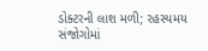ડોક્ટરની લાશ મળી; રહસ્યમય સંજોગોમાં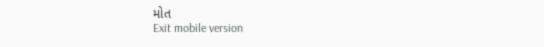મોત
Exit mobile version